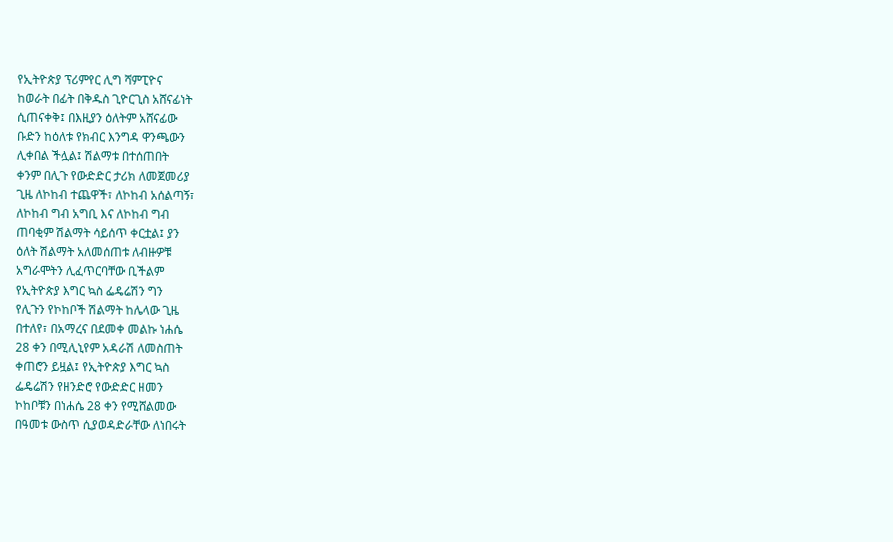የኢትዮጵያ ፕሪምየር ሊግ ሻምፒዮና
ከወራት በፊት በቅዱስ ጊዮርጊስ አሸናፊነት
ሲጠናቀቅ፤ በእዚያን ዕለትም አሸናፊው
ቡድን ከዕለቱ የክብር እንግዳ ዋንጫውን
ሊቀበል ችሏል፤ ሽልማቱ በተሰጠበት
ቀንም በሊጉ የውድድር ታሪክ ለመጀመሪያ
ጊዜ ለኮከብ ተጨዋች፣ ለኮከብ አሰልጣኝ፣
ለኮከብ ግብ አግቢ እና ለኮከብ ግብ
ጠባቂም ሽልማት ሳይሰጥ ቀርቷል፤ ያን
ዕለት ሽልማት አለመሰጠቱ ለብዙዎቹ
አግራሞትን ሊፈጥርባቸው ቢችልም
የኢትዮጵያ እግር ኳስ ፌዴሬሽን ግን
የሊጉን የኮከቦች ሽልማት ከሌላው ጊዜ
በተለየ፣ በአማረና በደመቀ መልኩ ነሐሴ
28 ቀን በሚሊኒየም አዳራሽ ለመስጠት
ቀጠሮን ይዟል፤ የኢትዮጵያ እግር ኳስ
ፌዴሬሽን የዘንድሮ የውድድር ዘመን
ኮከቦቹን በነሐሴ 28 ቀን የሚሸልመው
በዓመቱ ውስጥ ሲያወዳድራቸው ለነበሩት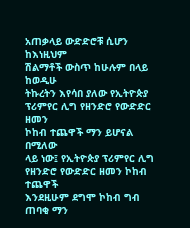አጠቃላይ ውድድሮቹ ሲሆን ከእነዚህም
ሽልማቶች ውስጥ ከሁሉም በላይ ከወዲሁ
ትኩረትን እየሳበ ያለው የኢትዮጵያ
ፕሪምየር ሊግ የዘንድሮ የውድድር ዘመን
ኮከብ ተጨዋች ማን ይሆናል በሚለው
ላይ ነው፤ የኢትዮጵያ ፕሪምየር ሊግ
የዘንድሮ የውድድር ዘመን ኮከብ ተጨዋች
እንደዚሁም ደግሞ ኮከብ ግብ ጠባቂ ማን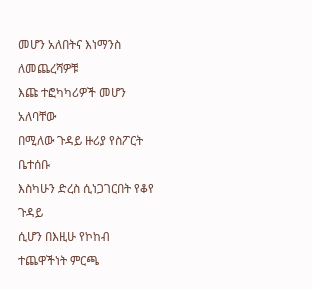መሆን አለበትና እነማንስ ለመጨረሻዎቹ
እጩ ተፎካካሪዎች መሆን አለባቸው
በሚለው ጉዳይ ዙሪያ የስፖርት ቤተሰቡ
እስካሁን ድረስ ሲነጋገርበት የቆየ ጉዳይ
ሲሆን በእዚሁ የኮከብ ተጨዋችነት ምርጫ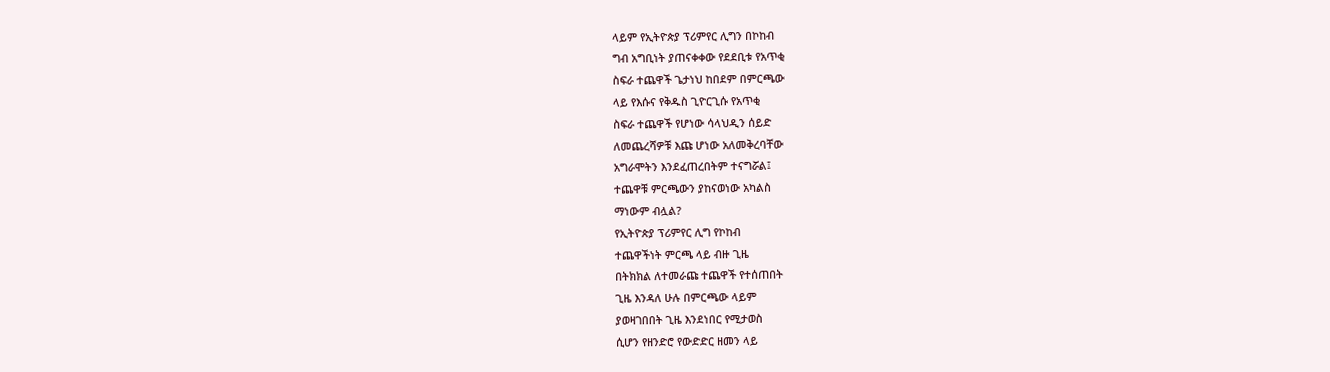ላይም የኢትዮጵያ ፕሪምየር ሊግን በኮከብ
ግብ አግቢነት ያጠናቀቀው የደደቢቱ የአጥቂ
ስፍራ ተጨዋች ጌታነህ ከበደም በምርጫው
ላይ የእሱና የቅዱስ ጊዮርጊሱ የአጥቂ
ስፍራ ተጨዋች የሆነው ሳላህዲን ሰይድ
ለመጨረሻዎቹ እጩ ሆነው አለመቅረባቸው
አግራሞትን እንደፈጠረበትም ተናግሯል፤
ተጨዋቹ ምርጫውን ያከናወነው አካልስ
ማነውም ብሏል?
የኢትዮጵያ ፕሪምየር ሊግ የኮከብ
ተጨዋችነት ምርጫ ላይ ብዙ ጊዜ
በትክክል ለተመራጩ ተጨዋች የተሰጠበት
ጊዜ እንዳለ ሁሉ በምርጫው ላይም
ያወዛገበበት ጊዜ እንደነበር የሚታወስ
ሲሆን የዘንድሮ የውድድር ዘመን ላይ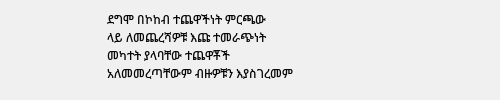ደግሞ በኮከብ ተጨዋችነት ምርጫው
ላይ ለመጨረሻዎቹ እጩ ተመራጭነት
መካተት ያላባቸው ተጨዋቾች
አለመመረጣቸውም ብዙዎቹን እያስገረመም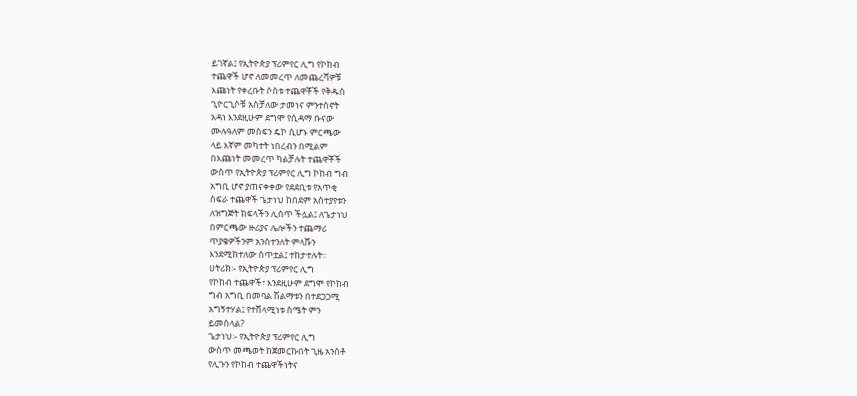ይገኛል፤ የኢትዮጵያ ፕሪምየር ሊግ የኮከብ
ተጨዋች ሆኖ ለመመረጥ ለመጨረሻዎቹ
እጩነት የቀረቡት ሶስቱ ተጨዋቾች የቅዱስ
ጊዮርጊሶቹ አስቻለው ታመነና ምንተስኖት
አዳነ እንደዚሁም ደግሞ የሲዳማ ቡናው
ሙሉዓለም መስፍን ዴኮ ሲሆኑ ምርጫው
ላይ እኛም መካተት ነበረብን በሚልም
በእጩነት መመረጥ ካልቻሉት ተጨዋቾች
ውስጥ የኢትዮጵያ ፕሪምየር ሊግ ኮከብ ግብ
አግቢ ሆኖ ያጠናቀቀው የደደቢቱ የአጥቂ
ስፍራ ተጨዋች ጌታነህ ከበደም አስተያየቱን
ለዝግጅት ክፍላችን ሊሰጥ ችሏል፤ ለጌታነህ
በምርጫው ዙሪያና ሌሎችን ተጨማሪ
ጥያቄዎችንም አንስተንለት ምላሹን
እንደሚከተለው ሰጥቷል፤ ተከታተሉት፡፡
ሀትሪክ፡- የኢትዮጵያ ፕሪምየር ሊግ
የኮከብ ተጨዋች፣ እንደዚሁም ደግሞ የኮከብ
ግብ አግቢ በመባል ሽልማቱን በተደጋጋሚ
አግኝተሃል፤ የተሸላሚነቱ ስሜት ምን
ይመስላል?
ጌታነህ፡- የኢትዮጵያ ፕሪምየር ሊግ
ውስጥ መጫወት ከጀመርኩበት ጊዜ አንስቶ
የሊጉን የኮከብ ተጨዋችነትና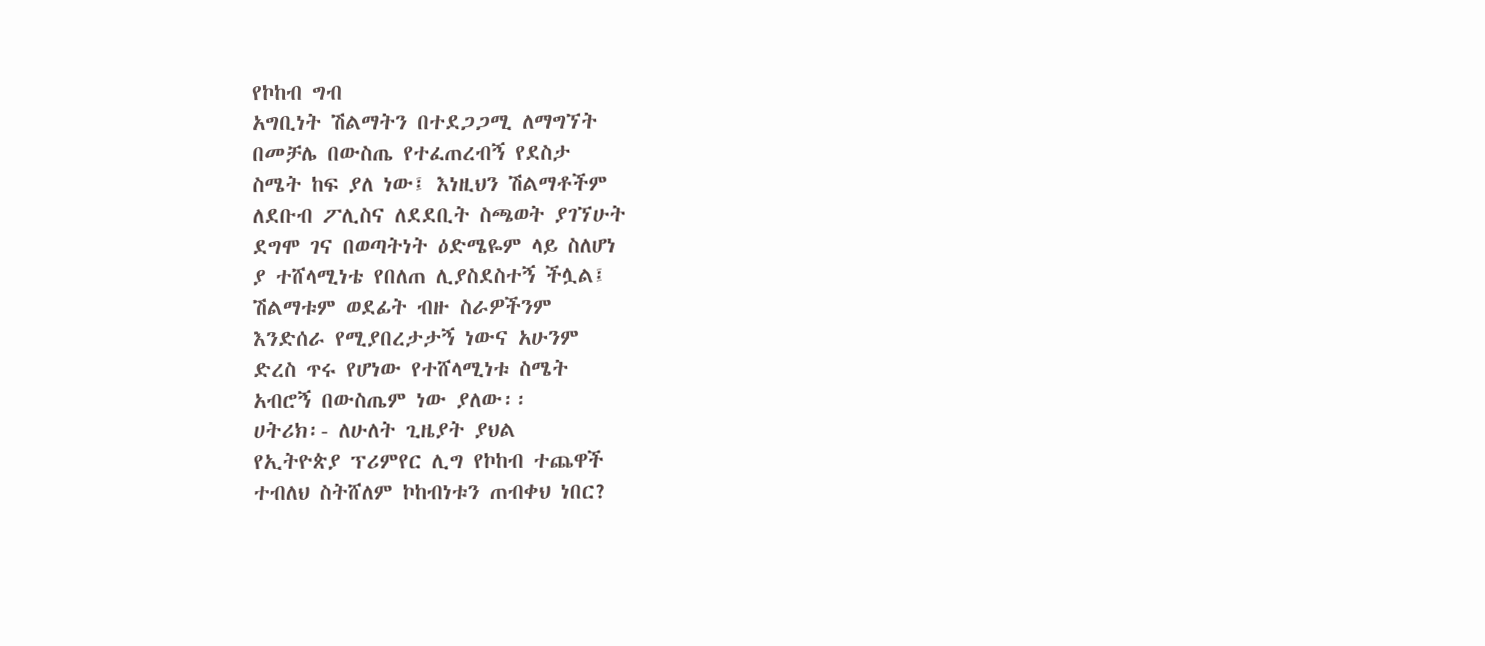የኮከብ ግብ
አግቢነት ሽልማትን በተደጋጋሚ ለማግኘት
በመቻሌ በውስጤ የተፈጠረብኝ የደስታ
ስሜት ከፍ ያለ ነው፤ እነዚህን ሽልማቶችም
ለደቡብ ፖሊስና ለደደቢት ስጫወት ያገኘሁት
ደግሞ ገና በወጣትነት ዕድሜዬም ላይ ስለሆነ
ያ ተሸላሚነቴ የበለጠ ሊያስደስተኝ ችሏል፤
ሽልማቱም ወደፊት ብዙ ስራዎችንም
እንድሰራ የሚያበረታታኝ ነውና አሁንም
ድረስ ጥሩ የሆነው የተሸላሚነቱ ስሜት
አብሮኝ በውስጤም ነው ያለው፡፡
ሀትሪክ፡- ለሁለት ጊዜያት ያህል
የኢትዮጵያ ፕሪምየር ሊግ የኮከብ ተጨዋች
ተብለህ ስትሸለም ኮከብነቱን ጠብቀህ ነበር?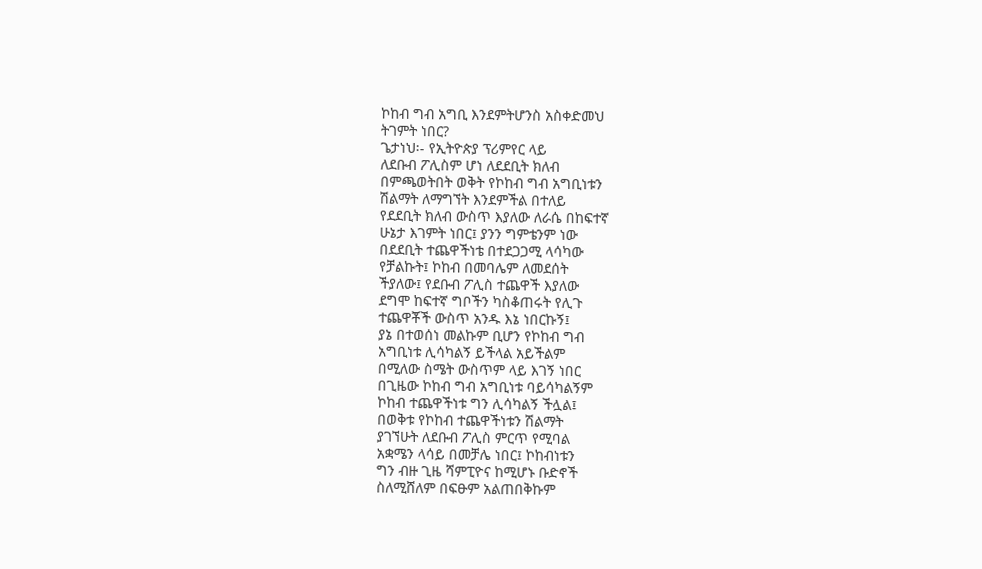ኮከብ ግብ አግቢ እንደምትሆንስ አስቀድመህ
ትገምት ነበር?
ጌታነህ፡- የኢትዮጵያ ፕሪምየር ላይ
ለደቡብ ፖሊስም ሆነ ለደደቢት ክለብ
በምጫወትበት ወቅት የኮከብ ግብ አግቢነቱን
ሽልማት ለማግኘት እንደምችል በተለይ
የደደቢት ክለብ ውስጥ እያለው ለራሴ በከፍተኛ
ሁኔታ እገምት ነበር፤ ያንን ግምቴንም ነው
በደደቢት ተጨዋችነቴ በተደጋጋሚ ላሳካው
የቻልኩት፤ ኮከብ በመባሌም ለመደሰት
ችያለው፤ የደቡብ ፖሊስ ተጨዋች እያለው
ደግሞ ከፍተኛ ግቦችን ካስቆጠሩት የሊጉ
ተጨዋቾች ውስጥ አንዱ እኔ ነበርኩኝ፤
ያኔ በተወሰነ መልኩም ቢሆን የኮከብ ግብ
አግቢነቱ ሊሳካልኝ ይችላል አይችልም
በሚለው ስሜት ውስጥም ላይ እገኝ ነበር
በጊዜው ኮከብ ግብ አግቢነቱ ባይሳካልኝም
ኮከብ ተጨዋችነቱ ግን ሊሳካልኝ ችሏል፤
በወቅቱ የኮከብ ተጨዋችነቱን ሽልማት
ያገኘሁት ለደቡብ ፖሊስ ምርጥ የሚባል
አቋሜን ላሳይ በመቻሌ ነበር፤ ኮከብነቱን
ግን ብዙ ጊዜ ሻምፒዮና ከሚሆኑ ቡድኖች
ስለሚሸለም በፍፁም አልጠበቅኩም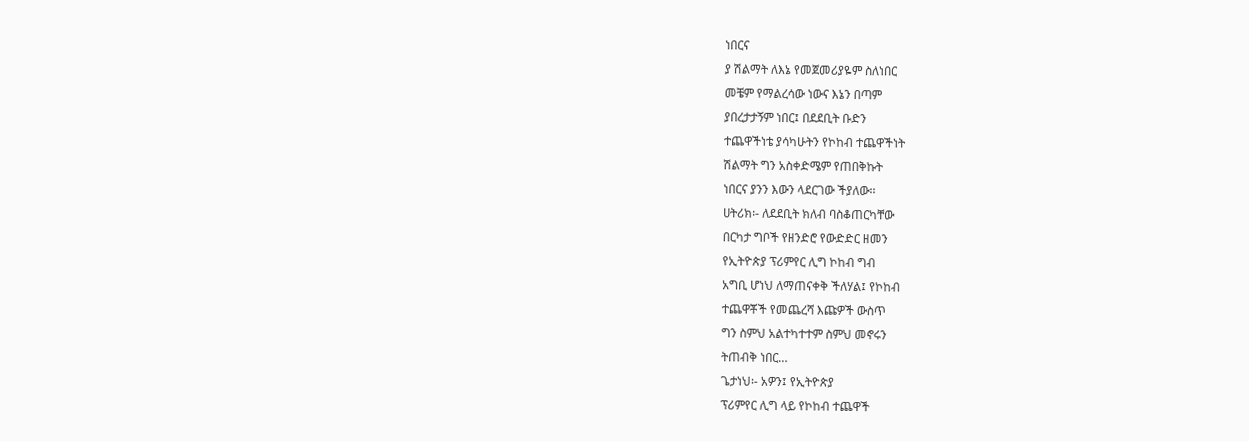ነበርና
ያ ሽልማት ለእኔ የመጀመሪያዬም ስለነበር
መቼም የማልረሳው ነውና እኔን በጣም
ያበረታታኝም ነበር፤ በደደቢት ቡድን
ተጨዋችነቴ ያሳካሁትን የኮከብ ተጨዋችነት
ሽልማት ግን አስቀድሜም የጠበቅኩት
ነበርና ያንን እውን ላደርገው ችያለው፡፡
ሀትሪክ፡- ለደደቢት ክለብ ባስቆጠርካቸው
በርካታ ግቦች የዘንድሮ የውድድር ዘመን
የኢትዮጵያ ፕሪምየር ሊግ ኮከብ ግብ
አግቢ ሆነህ ለማጠናቀቅ ችለሃል፤ የኮከብ
ተጨዋቾች የመጨረሻ እጩዎች ውስጥ
ግን ስምህ አልተካተተም ስምህ መኖሩን
ትጠብቅ ነበር…
ጌታነህ፡- አዎን፤ የኢትዮጵያ
ፕሪምየር ሊግ ላይ የኮከብ ተጨዋች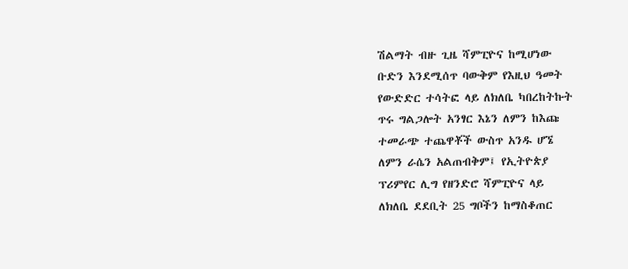ሽልማት ብዙ ጊዜ ሻምፒዮና ከሚሆነው
ቡድን እንደሚሰጥ ባውቅም የእዚህ ዓመት
የውድድር ተሳትፎ ላይ ለክለቤ ካበረከትኩት
ጥሩ ግልጋሎት አንፃር እኔን ለምን ከእጩ
ተመራጭ ተጨዋቾች ውስጥ አንዱ ሆኜ
ለምን ራሴን አልጠብቅም፤ የኢትዮጵያ
ፕሪምየር ሊግ የዘንድሮ ሻምፒዮና ላይ
ለክለቤ ደደቢት 25 ግቦችን ከማስቆጠር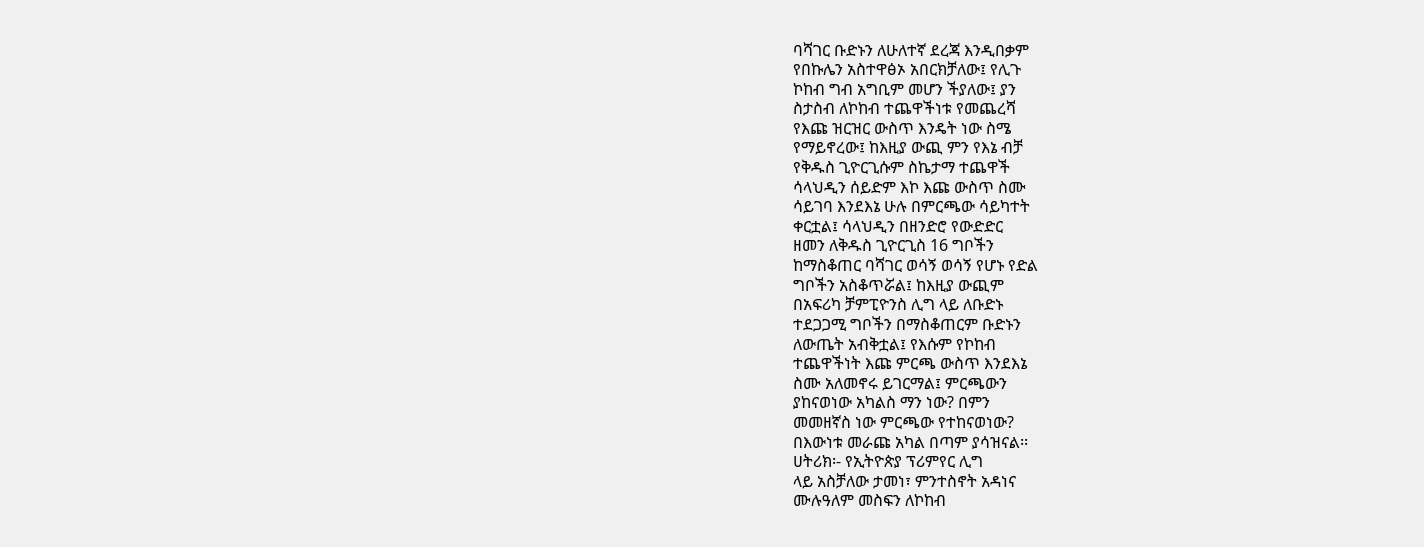ባሻገር ቡድኑን ለሁለተኛ ደረጃ እንዲበቃም
የበኩሌን አስተዋፅኦ አበርክቻለው፤ የሊጉ
ኮከብ ግብ አግቢም መሆን ችያለው፤ ያን
ስታስብ ለኮከብ ተጨዋችነቱ የመጨረሻ
የእጩ ዝርዝር ውስጥ እንዴት ነው ስሜ
የማይኖረው፤ ከእዚያ ውጪ ምን የእኔ ብቻ
የቅዱስ ጊዮርጊሱም ስኬታማ ተጨዋች
ሳላህዲን ሰይድም እኮ እጩ ውስጥ ስሙ
ሳይገባ እንደእኔ ሁሉ በምርጫው ሳይካተት
ቀርቷል፤ ሳላህዲን በዘንድሮ የውድድር
ዘመን ለቅዱስ ጊዮርጊስ 16 ግቦችን
ከማስቆጠር ባሻገር ወሳኝ ወሳኝ የሆኑ የድል
ግቦችን አስቆጥሯል፤ ከእዚያ ውጪም
በአፍሪካ ቻምፒዮንስ ሊግ ላይ ለቡድኑ
ተደጋጋሚ ግቦችን በማስቆጠርም ቡድኑን
ለውጤት አብቅቷል፤ የእሱም የኮከብ
ተጨዋችነት እጩ ምርጫ ውስጥ እንደእኔ
ስሙ አለመኖሩ ይገርማል፤ ምርጫውን
ያከናወነው አካልስ ማን ነው? በምን
መመዘኛስ ነው ምርጫው የተከናወነው?
በእውነቱ መራጩ አካል በጣም ያሳዝናል፡፡
ሀትሪክ፡- የኢትዮጵያ ፕሪምየር ሊግ
ላይ አስቻለው ታመነ፣ ምንተስኖት አዳነና
ሙሉዓለም መስፍን ለኮከብ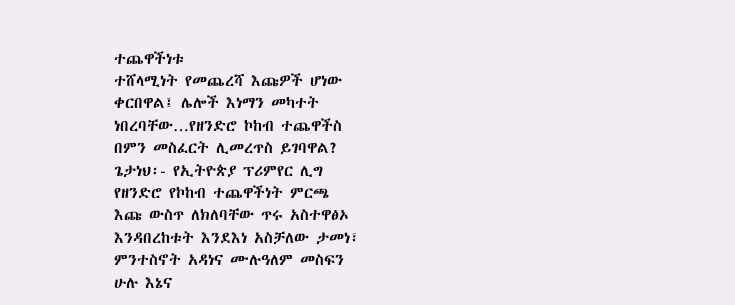ተጨዋችነቱ
ተሸላሚነት የመጨረሻ እጩዎች ሆነው
ቀርበዋል፤ ሌሎች እነማን መካተት
ነበረባቸው…የዘንድሮ ኮከብ ተጨዋችስ
በምን መስፈርት ሊመረጥስ ይገባዋል?
ጌታነህ፡- የኢትዮጵያ ፕሪምየር ሊግ
የዘንድሮ የኮከብ ተጨዋችነት ምርጫ
እጩ ውስጥ ለክለባቸው ጥሩ አስተዋፅኦ
እንዳበረከቱት እንደእነ አስቻለው ታመነ፣
ምንተስኖት አዳነና ሙሉዓለም መስፍን
ሁሉ እኔና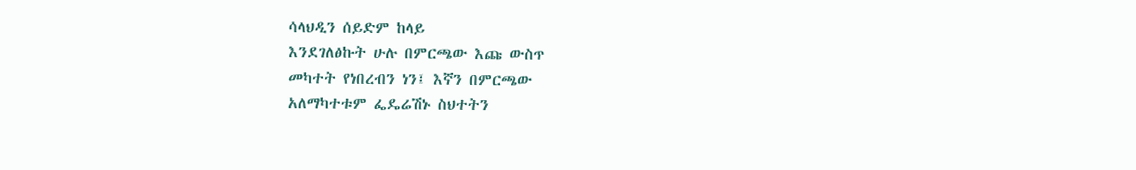ሳላህዲን ሰይድም ከላይ
እንደገለፅኩት ሁሉ በምርጫው እጩ ውስጥ
መካተት የነበረብን ነን፤ እኛን በምርጫው
አለማካተቱም ፌዴሬሽኑ ስህተትን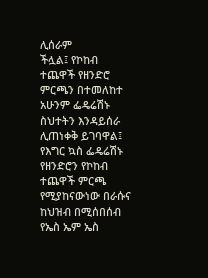ሊሰራም
ችሏል፤ የኮከብ ተጨዋች የዘንድሮ
ምርጫን በተመለከተ አሁንም ፌዴሬሽኑ
ስህተትን እንዳይሰራ ሊጠነቀቅ ይገባዋል፤
የእግር ኳስ ፌዴሬሽኑ የዘንድሮን የኮከብ
ተጨዋች ምርጫ የሚያከናውነው በራሱና
ከህዝብ በሚሰበሰብ የኤስ ኤም ኤስ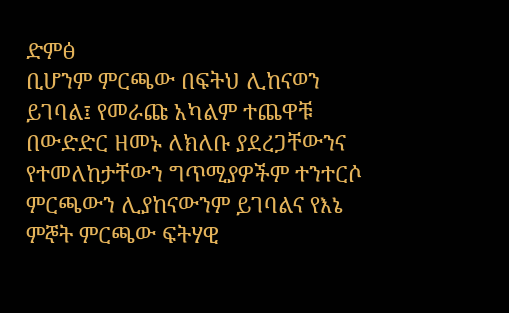ድምፅ
ቢሆንም ምርጫው በፍትህ ሊከናወን
ይገባል፤ የመራጩ አካልም ተጨዋቹ
በውድድር ዘመኑ ለክለቡ ያደረጋቸውንና
የተመለከታቸውን ግጥሚያዎችም ተንተርሶ
ምርጫውን ሊያከናውንም ይገባልና የእኔ
ምኞት ምርጫው ፍትሃዊ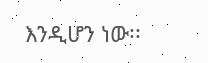እንዲሆን ነው፡፡